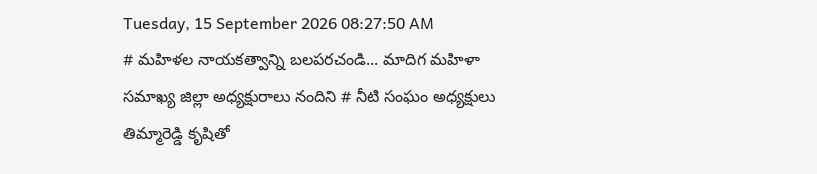Tuesday, 15 September 2026 08:27:50 AM
# మహిళల నాయకత్వాన్ని బలపరచండి... మాదిగ మహిళా సమాఖ్య జిల్లా అధ్యక్షురాలు నందిని # నీటి సంఘం అధ్యక్షులు తిమ్మారెడ్డి కృషితో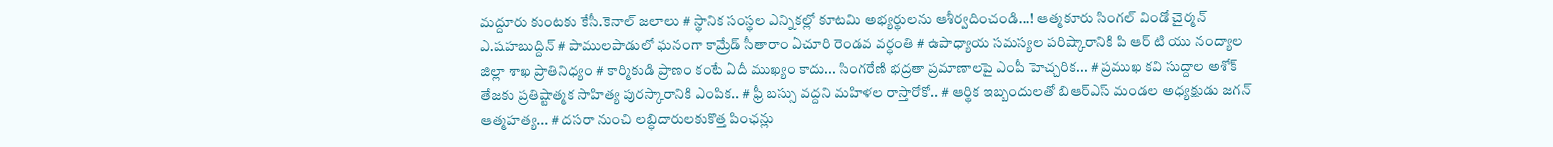మద్దూరు కుంటకు కేసీ.కెనాల్ జలాలు # స్థానిక సంస్థల ఎన్నికల్లో కూటమి అభ్యర్థులను ఆశీర్వదించండి...! ఆత్మకూరు సింగల్ విండో చైర్మన్ ఎ.షహబుద్దిన్ # పాములపాడులో ఘనంగా కామ్రేడ్ సీతారాం ఏచూరి రెండవ వర్ధంతి # ఉపాధ్యాయ సమస్యల పరిష్కారానికి పి ఆర్ టి యు నంద్యాల జిల్లా శాఖ ప్రాతినిధ్యం # కార్మికుడి ప్రాణం కంటే ఏదీ ముఖ్యం కాదు... సింగరేణి భద్రతా ప్రమాణాలపై ఎంపీ హెచ్చరిక... # ప్రముఖ కవి సుద్దాల అశోక్ తేజకు ప్రతిష్టాత్మక సాహిత్య పురస్కారానికి ఎంపిక.. # ఫ్రీ బస్సు వద్దని మహిళల రాస్తారోకో.. # ఆర్థిక ఇబ్బందులతో బిఆర్ఎస్ మండల అధ్యక్షుడు జగన్ ఆత్మహత్య... # దసరా నుంచి లబ్ధిదారులకుకొత్త పింఛన్లు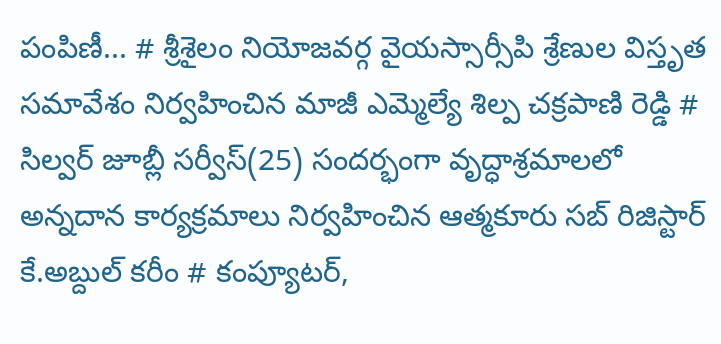పంపిణీ... # శ్రీశైలం నియోజవర్గ వైయస్సార్సీపి శ్రేణుల విస్తృత సమావేశం నిర్వహించిన మాజీ ఎమ్మెల్యే శిల్ప చక్రపాణి రెడ్డి # సిల్వర్ జూబ్లీ సర్వీస్(25) సందర్భంగా వృద్ధాశ్రమాలలో అన్నదాన కార్యక్రమాలు నిర్వహించిన ఆత్మకూరు సబ్ రిజిస్టార్ కే.అబ్దుల్ కరీం # కంప్యూటర్,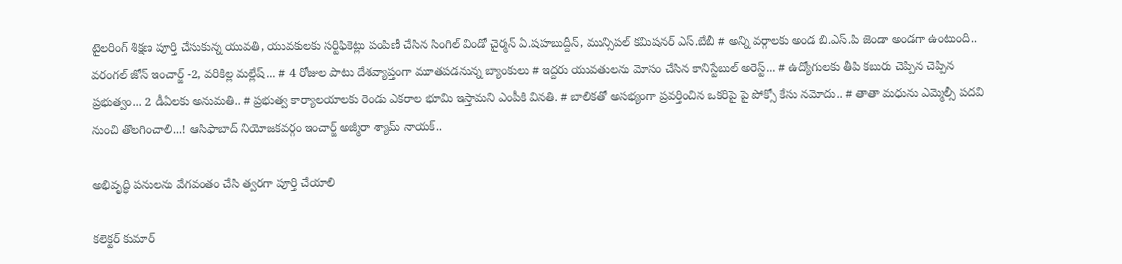టైలరింగ్ శిక్షణ పూర్తి చేసుకున్న యువతి, యువకులకు సర్టిఫికెట్లు పంపిణీ చేసిన సింగిల్ విండో చైర్మన్ ఏ.షహబుద్దీన్, మున్సిపల్ కమిషనర్ ఎస్.బేబీ # అన్ని వర్గాలకు అండ బి.ఎస్.పి జెండా అండగా ఉంటుంది.. వరంగల్ జోన్ ఇంచార్జ్ -2, వరికిల్ల మల్లేష్... # 4 రోజుల పాటు దేశవ్యాప్తంగా మూతపడనున్న బ్యాంకులు # ఇద్దరు యువతులను మోసం చేసిన కానిస్టేబుల్ అరెస్ట్... # ఉద్యోగులకు తీపి కబురు చెప్పిన చెప్పిన ప్రభుత్వం... 2 డీఏలకు అనుమతి.. # ప్రభుత్వ కార్యాలయాలకు రెండు ఎకరాల భూమి ఇస్తామని ఎంపీకి వినతి. # బాలికతో అసభ్యంగా ప్రవర్తించిన ఒకరిపై పై పోక్సో కేసు నమోదు.. # తాతా మధును ఎమ్మెల్సీ పదవి నుంచి తొలగించాలి...! ఆసిఫాబాద్ నియోజకవర్గం ఇంచార్జ్ అజ్మీరా శ్యామ్ నాయక్..

అభివృద్ధి పనులను వేగవంతం చేసి త్వరగా పూర్తి చేయాలి

కలెక్టర్ కుమార్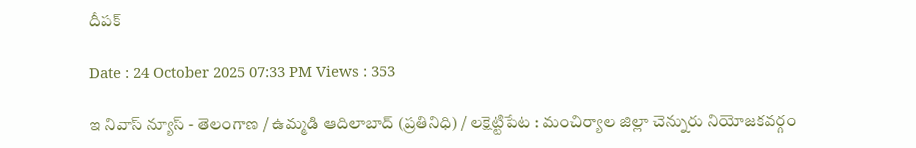దీపక్

Date : 24 October 2025 07:33 PM Views : 353

ఇ నివాస్ న్యూస్ - తెలంగాణ / ఉమ్మడి ఆదిలాబాద్ (ప్రతినిధి) / లక్షెట్టిపేట : మంచిర్యాల జిల్లా చెన్నురు నియోజకవర్గం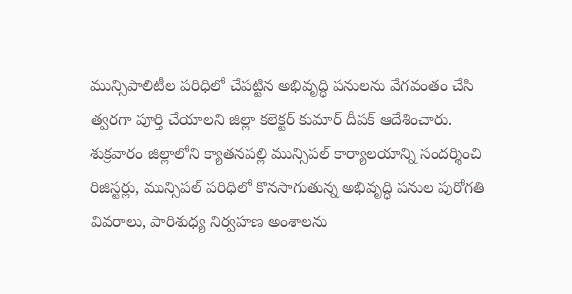మున్సిపాలిటీల పరిధిలో చేపట్టిన అభివృద్ధి పనులను వేగవంతం చేసి త్వరగా పూర్తి చేయాలని జిల్లా కలెక్టర్ కుమార్ దీపక్ ఆదేశించారు. శుక్రవారం జిల్లాలోని క్యాతనపల్లి మున్సిపల్ కార్యాలయాన్ని సందర్శించి రిజిస్టర్లు, మున్సిపల్ పరిధిలో కొనసాగుతున్న అభివృద్ధి పనుల పురోగతి వివరాలు, పారిశుధ్య నిర్వహణ అంశాలను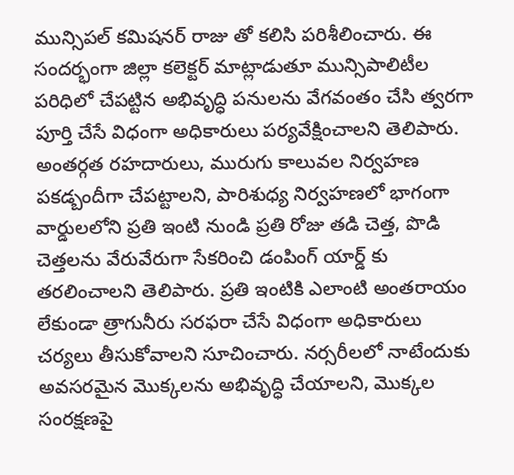మున్సిపల్ కమిషనర్ రాజు తో కలిసి పరిశీలించారు. ఈ సందర్భంగా జిల్లా కలెక్టర్ మాట్లాడుతూ మున్సిపాలిటీల పరిధిలో చేపట్టిన అభివృద్ధి పనులను వేగవంతం చేసి త్వరగా పూర్తి చేసే విధంగా అధికారులు పర్యవేక్షించాలని తెలిపారు. అంతర్గత రహదారులు, మురుగు కాలువల నిర్వహణ పకడ్బందీగా చేపట్టాలని, పారిశుధ్య నిర్వహణలో భాగంగా వార్డులలోని ప్రతి ఇంటి నుండి ప్రతి రోజు తడి చెత్త, పొడి చెత్తలను వేరువేరుగా సేకరించి డంపింగ్ యార్డ్ కు తరలించాలని తెలిపారు. ప్రతి ఇంటికి ఎలాంటి అంతరాయం లేకుండా త్రాగునీరు సరఫరా చేసే విధంగా అధికారులు చర్యలు తీసుకోవాలని సూచించారు. నర్సరీలలో నాటేందుకు అవసరమైన మొక్కలను అభివృద్ధి చేయాలని, మొక్కల సంరక్షణపై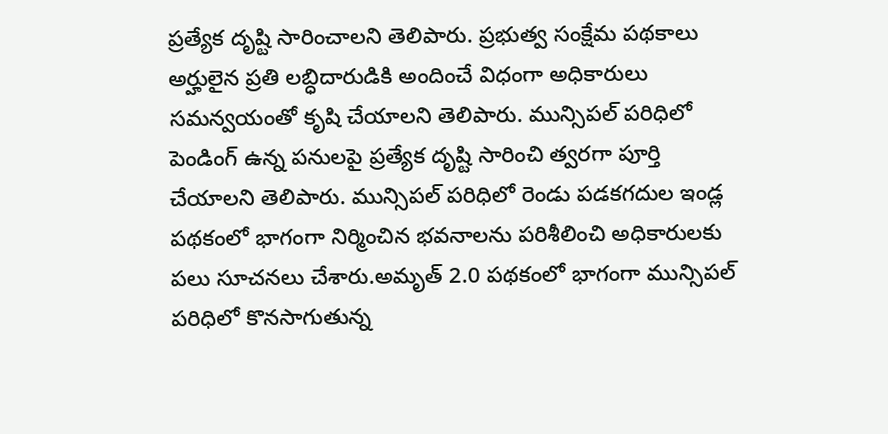ప్రత్యేక దృష్టి సారించాలని తెలిపారు. ప్రభుత్వ సంక్షేమ పథకాలు అర్హులైన ప్రతి లబ్ధిదారుడికి అందించే విధంగా అధికారులు సమన్వయంతో కృషి చేయాలని తెలిపారు. మున్సిపల్ పరిధిలో పెండింగ్ ఉన్న పనులపై ప్రత్యేక దృష్టి సారించి త్వరగా పూర్తి చేయాలని తెలిపారు. మున్సిపల్ పరిధిలో రెండు పడకగదుల ఇండ్ల పథకంలో భాగంగా నిర్మించిన భవనాలను పరిశీలించి అధికారులకు పలు సూచనలు చేశారు.అమృత్ 2.0 పథకంలో భాగంగా మున్సిపల్ పరిధిలో కొనసాగుతున్న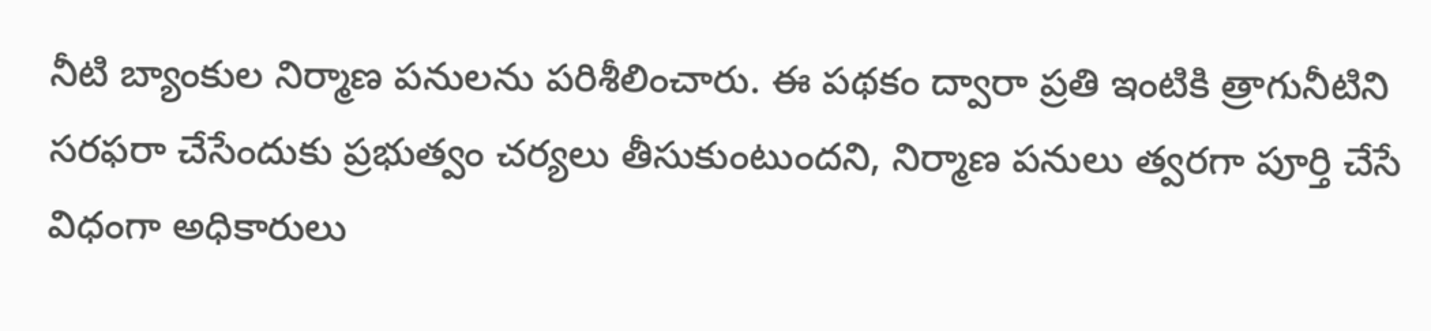నీటి బ్యాంకుల నిర్మాణ పనులను పరిశీలించారు. ఈ పథకం ద్వారా ప్రతి ఇంటికి త్రాగునీటిని సరఫరా చేసేందుకు ప్రభుత్వం చర్యలు తీసుకుంటుందని, నిర్మాణ పనులు త్వరగా పూర్తి చేసే విధంగా అధికారులు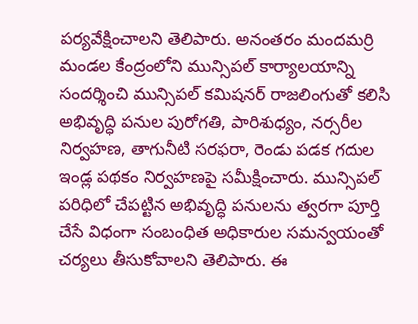పర్యవేక్షించాలని తెలిపారు. అనంతరం మందమర్రి మండల కేంద్రంలోని మున్సిపల్ కార్యాలయాన్ని సందర్శించి మున్సిపల్ కమిషనర్ రాజలింగుతో కలిసి అభివృద్ధి పనుల పురోగతి, పారిశుధ్యం, నర్సరీల నిర్వహణ, తాగునీటి సరఫరా, రెండు పడక గదుల ఇండ్ల పథకం నిర్వహణపై సమీక్షించారు. మున్సిపల్ పరిధిలో చేపట్టిన అభివృద్ధి పనులను త్వరగా పూర్తి చేసే విధంగా సంబంధిత అధికారుల సమన్వయంతో చర్యలు తీసుకోవాలని తెలిపారు. ఈ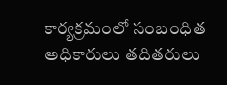కార్యక్రమంలో సంబంధిత అధికారులు తదితరులు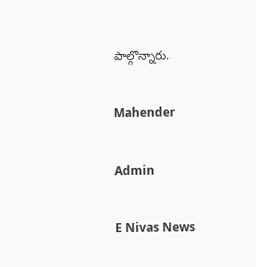పాల్గొన్నారు.

Mahender

Admin

E Nivas News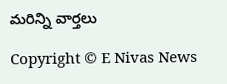మరిన్ని వార్తలు

Copyright © E Nivas News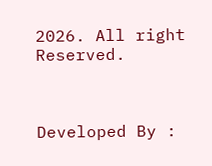2026. All right Reserved.



Developed By :